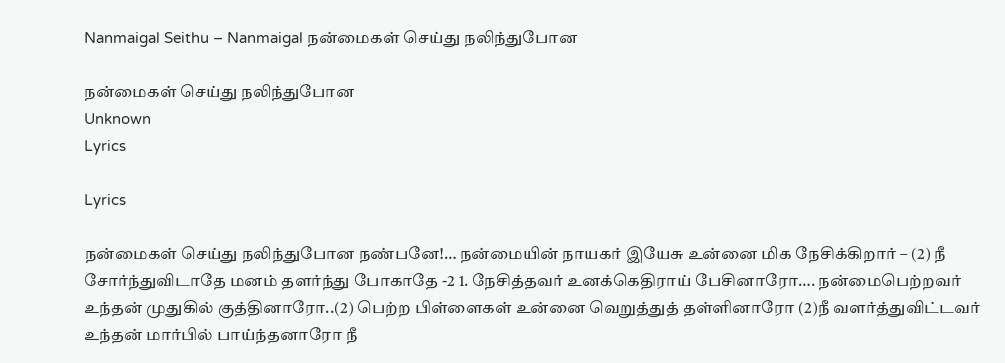Nanmaigal Seithu – Nanmaigal நன்மைகள் செய்து நலிந்துபோன

நன்மைகள் செய்து நலிந்துபோன
Unknown
Lyrics

Lyrics

நன்மைகள் செய்து நலிந்துபோன நண்பனே!… நன்மையின் நாயகர் இயேசு உன்னை மிக நேசிக்கிறார் – (2) நீ சோர்ந்துவிடாதே மனம் தளர்ந்து போகாதே -2 1. நேசித்தவர் உனக்கெதிராய் பேசினாரோ…. நன்மைபெற்றவர் உந்தன் முதுகில் குத்தினாரோ..(2) பெற்ற பிள்ளைகள் உன்னை வெறுத்துத் தள்ளினாரோ (2)நீ வளர்த்துவிட்டவர் உந்தன் மார்பில் பாய்ந்தனாரோ நீ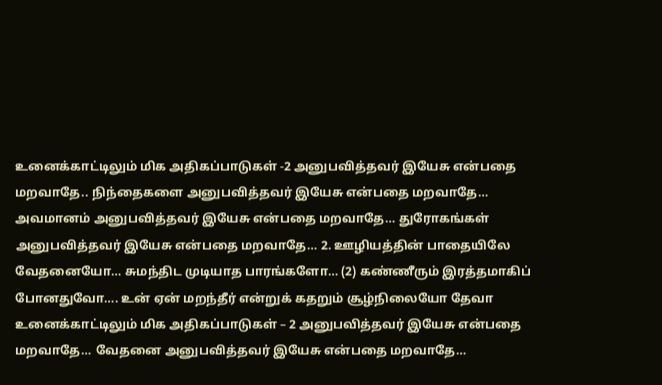உனைக்காட்டிலும் மிக அதிகப்பாடுகள் -2 அனுபவித்தவர் இயேசு என்பதை மறவாதே.. நிந்தைகளை அனுபவித்தவர் இயேசு என்பதை மறவாதே… அவமானம் அனுபவித்தவர் இயேசு என்பதை மறவாதே… துரோகங்கள் அனுபவித்தவர் இயேசு என்பதை மறவாதே… 2. ஊழியத்தின் பாதையிலே வேதனையோ… சுமந்திட முடியாத பாரங்களோ… (2) கண்ணீரும் இரத்தமாகிப் போனதுவோ…. உன் ஏன் மறந்தீர் என்றுக் கதறும் சூழ்நிலையோ தேவா உனைக்காட்டிலும் மிக அதிகப்பாடுகள் – 2 அனுபவித்தவர் இயேசு என்பதை மறவாதே… வேதனை அனுபவித்தவர் இயேசு என்பதை மறவாதே…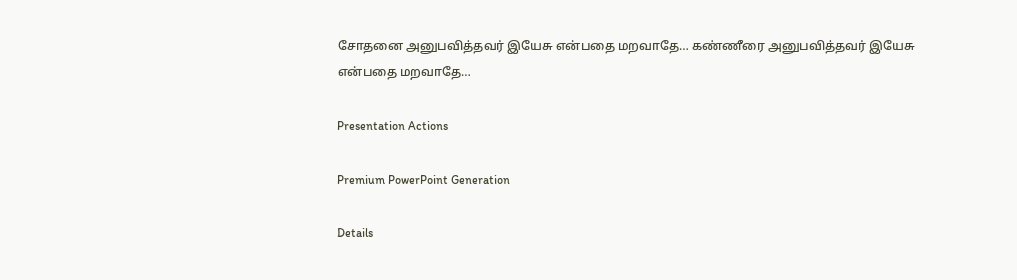சோதனை அனுபவித்தவர் இயேசு என்பதை மறவாதே… கண்ணீரை அனுபவித்தவர் இயேசு என்பதை மறவாதே…

Presentation Actions

Premium PowerPoint Generation

Details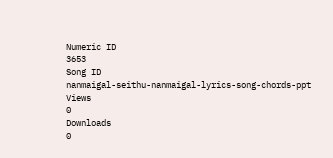Numeric ID
3653
Song ID
nanmaigal-seithu-nanmaigal-lyrics-song-chords-ppt
Views
0
Downloads
0